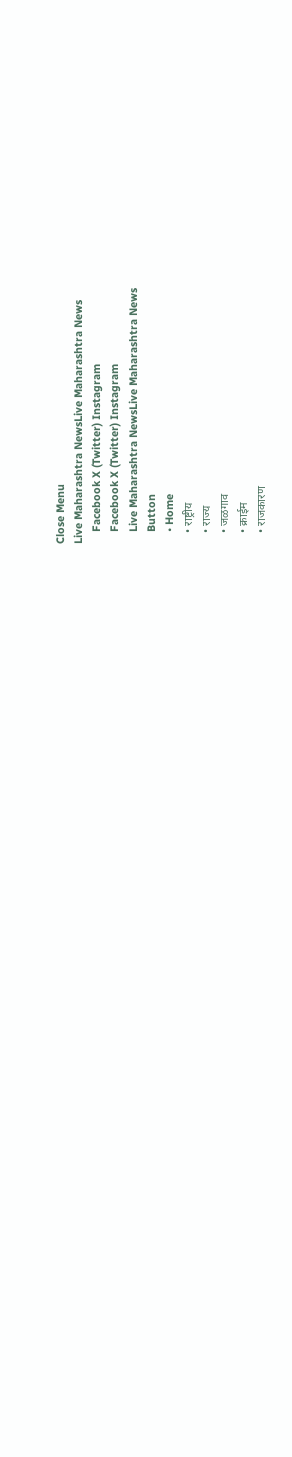Close Menu
Live Maharashtra NewsLive Maharashtra News
    Facebook X (Twitter) Instagram
    Facebook X (Twitter) Instagram
    Live Maharashtra NewsLive Maharashtra News
    Button
    • Home
    • राष्ट्रीय
    • राज्य
    • जळगाव
    • क्राईम
    • राजकारण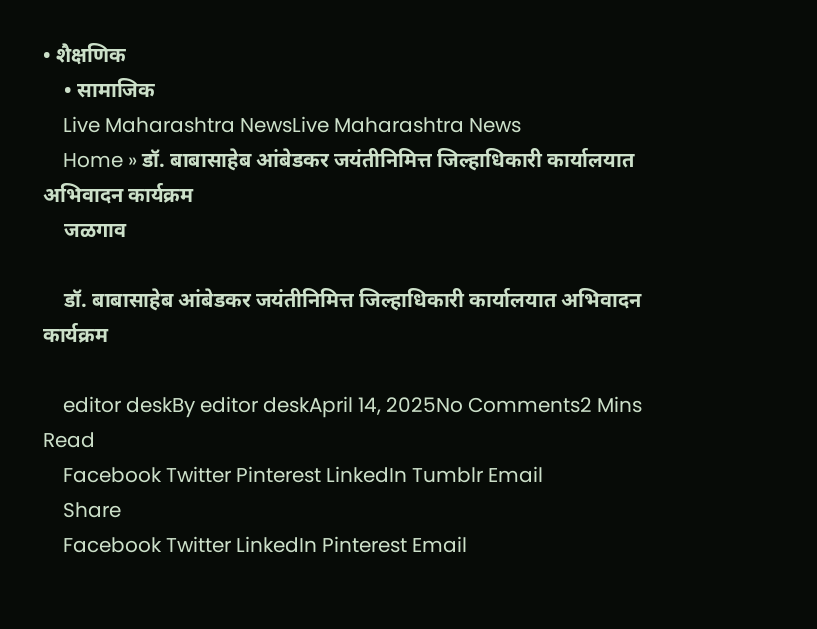• शैक्षणिक
    • सामाजिक
    Live Maharashtra NewsLive Maharashtra News
    Home » डॉ. बाबासाहेब आंबेडकर जयंतीनिमित्त जिल्हाधिकारी कार्यालयात अभिवादन कार्यक्रम
    जळगाव

    डॉ. बाबासाहेब आंबेडकर जयंतीनिमित्त जिल्हाधिकारी कार्यालयात अभिवादन कार्यक्रम

    editor deskBy editor deskApril 14, 2025No Comments2 Mins Read
    Facebook Twitter Pinterest LinkedIn Tumblr Email
    Share
    Facebook Twitter LinkedIn Pinterest Email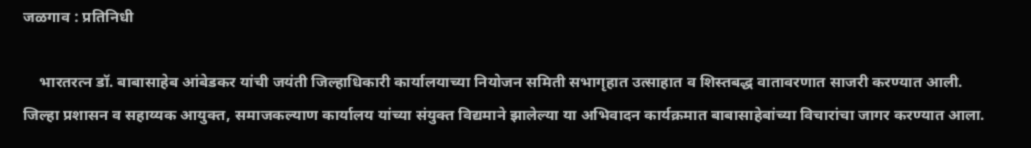जळगाव : प्रतिनिधी

    भारतरत्न डॉ. बाबासाहेब आंबेडकर यांची जयंती जिल्हाधिकारी कार्यालयाच्या नियोजन समिती सभागृहात उत्साहात व शिस्तबद्ध वातावरणात साजरी करण्यात आली. जिल्हा प्रशासन व सहाय्यक आयुक्त, समाजकल्याण कार्यालय यांच्या संयुक्त विद्यमाने झालेल्या या अभिवादन कार्यक्रमात बाबासाहेबांच्या विचारांचा जागर करण्यात आला.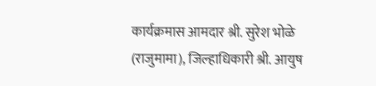कार्यक्रमास आमदार श्री. सुरेश भोळे (राजुमामा), जिल्हाधिकारी श्री. आयुष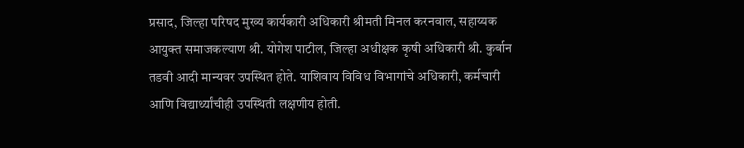प्रसाद, जिल्हा परिषद मुख्य कार्यकारी अधिकारी श्रीमती मिनल करनवाल, सहाय्यक आयुक्त समाजकल्याण श्री. योगेश पाटील, जिल्हा अधीक्षक कृषी अधिकारी श्री. कुर्बान तडवी आदी मान्यवर उपस्थित होते. याशिवाय विविध विभागांचे अधिकारी, कर्मचारी आणि विद्यार्थ्यांचीही उपस्थिती लक्षणीय होती.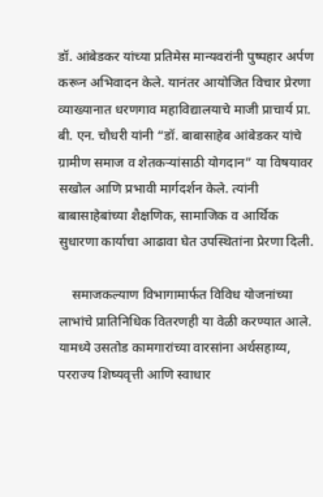डॉ. आंबेडकर यांच्या प्रतिमेस मान्यवरांनी पुष्पहार अर्पण करून अभिवादन केले. यानंतर आयोजित विचार प्रेरणा व्याख्यानात धरणगाव महाविद्यालयाचे माजी प्राचार्य प्रा. बी. एन. चौधरी यांनी “डॉ. बाबासाहेब आंबेडकर यांचे ग्रामीण समाज व शेतकऱ्यांसाठी योगदान” या विषयावर सखोल आणि प्रभावी मार्गदर्शन केले. त्यांनी बाबासाहेबांच्या शैक्षणिक, सामाजिक व आर्थिक सुधारणा कार्याचा आढावा घेत उपस्थितांना प्रेरणा दिली.

    समाजकल्याण विभागामार्फत विविध योजनांच्या लाभांचे प्रातिनिधिक वितरणही या वेळी करण्यात आले. यामध्ये उसतोड कामगारांच्या वारसांना अर्थसहाय्य, परराज्य शिष्यवृत्ती आणि स्वाधार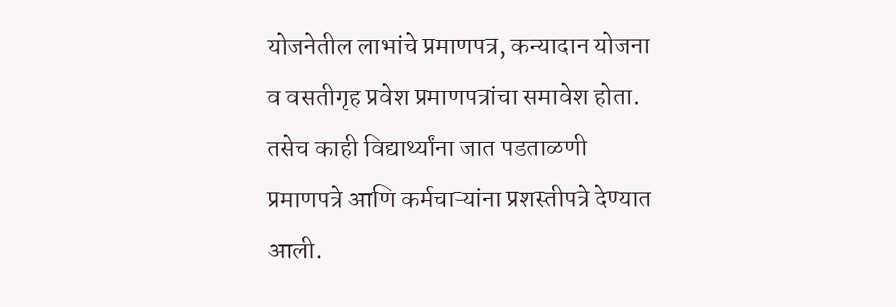योजनेतील लाभांचे प्रमाणपत्र, कन्यादान योजना व वसतीगृह प्रवेश प्रमाणपत्रांचा समावेश होता. तसेच काही विद्यार्थ्यांना जात पडताळणी प्रमाणपत्रे आणि कर्मचाऱ्यांना प्रशस्तीपत्रे देण्यात आली.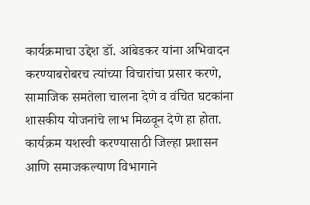कार्यक्रमाचा उद्देश डॉ. आंबेडकर यांना अभिवादन करण्याबरोबरच त्यांच्या विचारांचा प्रसार करणे, सामाजिक समतेला चालना देणे व वंचित घटकांना शासकीय योजनांचे लाभ मिळवून देणे हा होता. कार्यक्रम यशस्वी करण्यासाठी जिल्हा प्रशासन आणि समाजकल्याण विभागाने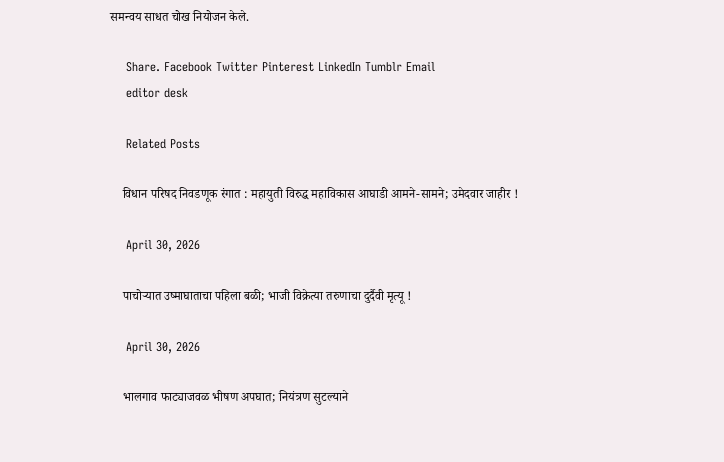समन्वय साधत चोख नियोजन केले.

    Share. Facebook Twitter Pinterest LinkedIn Tumblr Email
    editor desk

    Related Posts

    विधान परिषद निवडणूक रंगात : महायुती विरुद्ध महाविकास आघाडी आमने-सामने; उमेदवार जाहीर !

    April 30, 2026

    पाचोऱ्यात उष्माघाताचा पहिला बळी; भाजी विक्रेत्या तरुणाचा दुर्दैवी मृत्यू !

    April 30, 2026

    भालगाव फाट्याजवळ भीषण अपघात; नियंत्रण सुटल्याने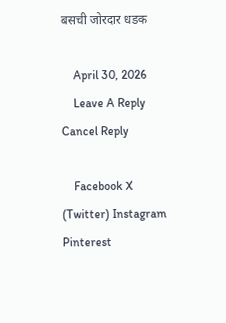बसची जोरदार धडक

    April 30, 2026
    Leave A Reply Cancel Reply

    Facebook X (Twitter) Instagram Pinterest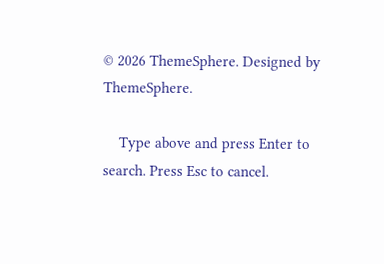© 2026 ThemeSphere. Designed by ThemeSphere.

    Type above and press Enter to search. Press Esc to cancel.